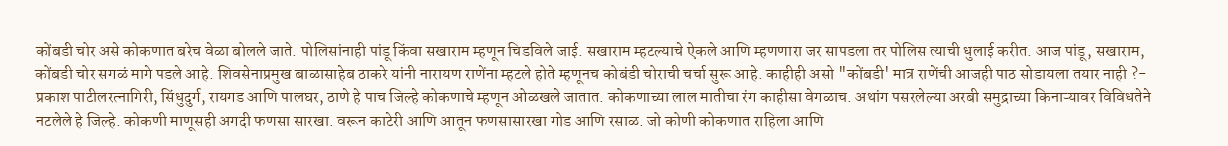कोंबडी चोर असे कोकणात बरेच वेळा बोलले जाते. पोलिसांनाही पांडू किंवा सखाराम म्हणून चिडविले जाई. सखाराम म्हटल्याचे ऐकले आणि म्हणणारा जर सापडला तर पोलिस त्याची धुलाई करीत. आज पांडू, सखाराम, कोंबडी चोर सगळं मागे पडले आहे. शिवसेनाप्रमुख बाळासाहेब ठाकरे यांनी नारायण राणेंना म्हटले होते म्हणूनच कोबंडी चोराची चर्चा सुरू आहे. काहीही असो "कोंबडी' मात्र राणेंची आजही पाठ सोडायला तयार नाही ?- प्रकाश पाटीलरत्नागिरी, सिंधुदुर्ग, रायगड आणि पालघर, ठाणे हे पाच जिल्हे कोकणाचे म्हणून ओळखले जातात. कोकणाच्या लाल मातीचा रंग काहीसा वेगळाच. अथांग पसरलेल्या अरबी समुद्राच्या किनाऱ्यावर विविधतेने नटलेले हे जिल्हे. कोकणी माणूसही अगदी फणसा सारखा. वरून काटेरी आणि आतून फणसासारखा गोड आणि रसाळ. जो कोणी कोकणात राहिला आणि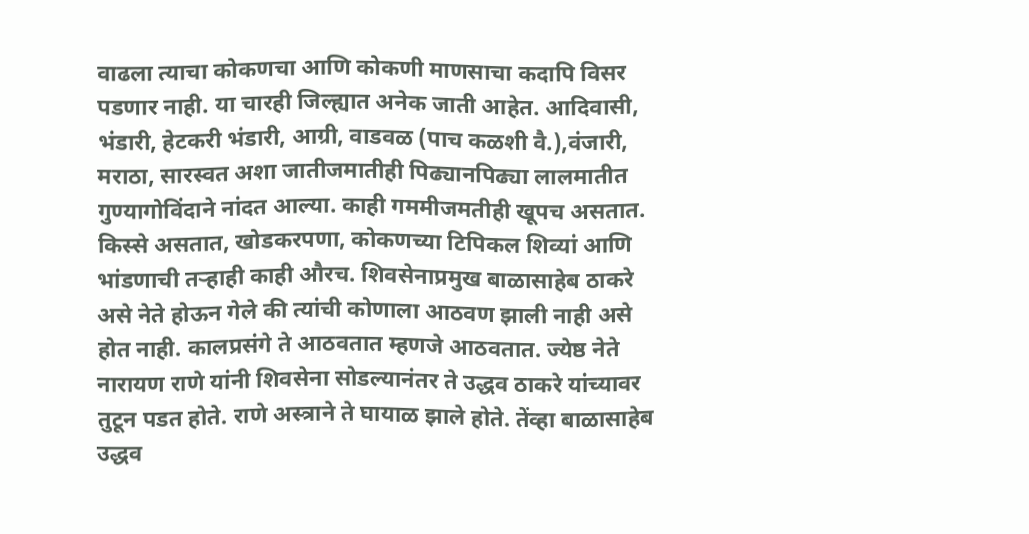वाढला त्याचा कोकणचा आणि कोकणी माणसाचा कदापि विसर पडणार नाही. या चारही जिल्ह्यात अनेक जाती आहेत. आदिवासी, भंडारी, हेटकरी भंडारी, आग्री, वाडवळ (पाच कळशी वै.),वंजारी, मराठा, सारस्वत अशा जातीजमातीही पिढ्यानपिढ्या लालमातीत गुण्यागोविंदाने नांदत आल्या. काही गममीजमतीही खूपच असतात. किस्से असतात, खोडकरपणा, कोकणच्या टिपिकल शिव्यां आणि भांडणाची तऱ्हाही काही औरच. शिवसेनाप्रमुख बाळासाहेब ठाकरे असे नेते होऊन गेले की त्यांची कोणाला आठवण झाली नाही असे होत नाही. कालप्रसंगे ते आठवतात म्हणजे आठवतात. ज्येष्ठ नेते नारायण राणे यांनी शिवसेना सोडल्यानंतर ते उद्धव ठाकरे यांच्यावर तुटून पडत होते. राणे अस्त्राने ते घायाळ झाले होते. तेंव्हा बाळासाहेब उद्धव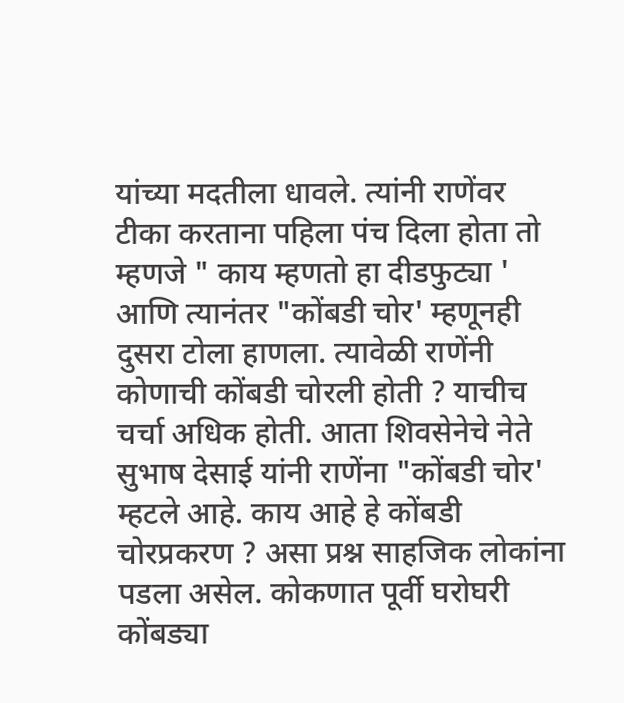यांच्या मदतीला धावले. त्यांनी राणेंवर टीका करताना पहिला पंच दिला होता तो म्हणजे " काय म्हणतो हा दीडफुट्या ' आणि त्यानंतर "कोंबडी चोर' म्हणूनही दुसरा टोला हाणला. त्यावेळी राणेंनी कोणाची कोंबडी चोरली होती ? याचीच चर्चा अधिक होती. आता शिवसेनेचे नेते सुभाष देसाई यांनी राणेंना "कोंबडी चोर' म्हटले आहे. काय आहे हे कोंबडी चोरप्रकरण ? असा प्रश्न साहजिक लोकांना पडला असेल. कोकणात पूर्वी घरोघरी कोंबड्या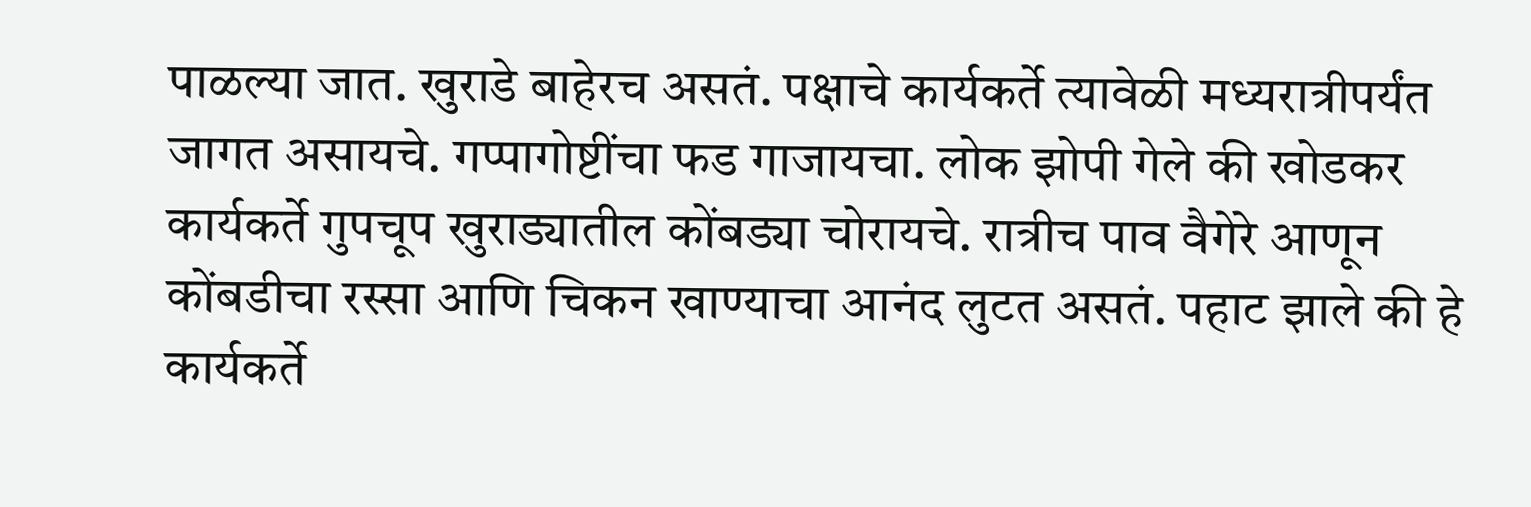पाळल्या जात. खुराडे बाहेरच असतं. पक्षाचे कार्यकर्ते त्यावेळी मध्यरात्रीपर्यंत जागत असायचे. गप्पागोष्टींचा फड गाजायचा. लोक झोपी गेले की खोडकर कार्यकर्ते गुपचूप खुराड्यातील कोंबड्या चोरायचे. रात्रीच पाव वैगेरे आणून कोंबडीचा रस्सा आणि चिकन खाण्याचा आनंद लुटत असतं. पहाट झाले की हे कार्यकर्ते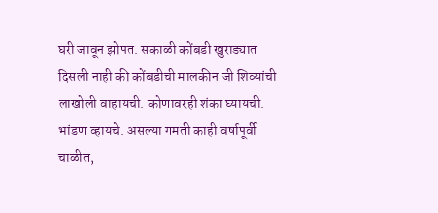घरी जावून झोपत. सकाळी कोंबडी खुराड्यात दिसली नाही की कोंबडीची मालकीन जी शिव्यांची लाखोली वाहायची. कोणावरही शंका घ्यायची. भांडण व्हायचे. असल्या गमती काही वर्षापूर्वी चाळीत,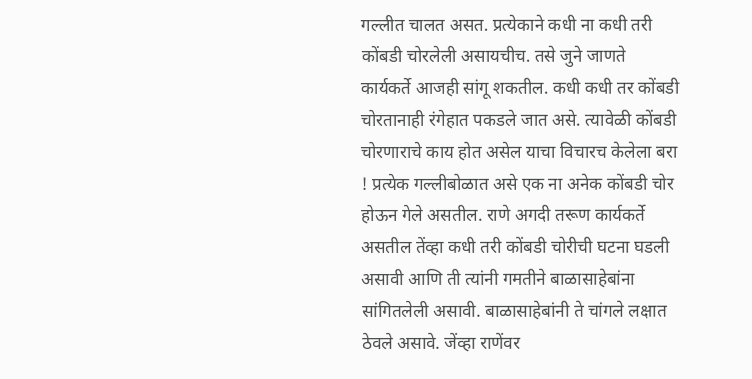गल्लीत चालत असत. प्रत्येकाने कधी ना कधी तरी कोंबडी चोरलेली असायचीच. तसे जुने जाणते कार्यकर्ते आजही सांगू शकतील. कधी कधी तर कोंबडी चोरतानाही रंगेहात पकडले जात असे. त्यावेळी कोंबडी चोरणाराचे काय होत असेल याचा विचारच केलेला बरा ! प्रत्येक गल्लीबोळात असे एक ना अनेक कोंबडी चोर होऊन गेले असतील. राणे अगदी तरूण कार्यकर्ते असतील तेंव्हा कधी तरी कोंबडी चोरीची घटना घडली असावी आणि ती त्यांनी गमतीने बाळासाहेबांना सांगितलेली असावी. बाळासाहेबांनी ते चांगले लक्षात ठेवले असावे. जेंव्हा राणेंवर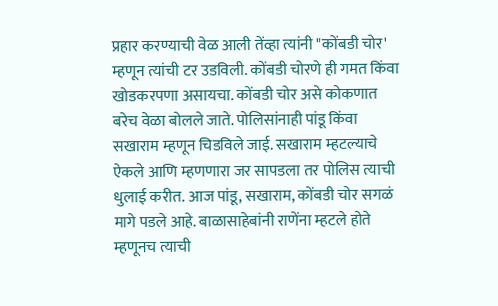प्रहार करण्याची वेळ आली तेंव्हा त्यांनी "कोंबडी चोर' म्हणून त्यांची टर उडविली. कोंबडी चोरणे ही गमत किंवा खोडकरपणा असायचा. कोंबडी चोर असे कोकणात बरेच वेळा बोलले जाते. पोलिसांनाही पांडू किंवा सखाराम म्हणून चिडविले जाई. सखाराम म्हटल्याचे ऐकले आणि म्हणणारा जर सापडला तर पोलिस त्याची धुलाई करीत. आज पांडू, सखाराम, कोंबडी चोर सगळं मागे पडले आहे. बाळासाहेबांनी राणेंना म्हटले होते म्हणूनच त्याची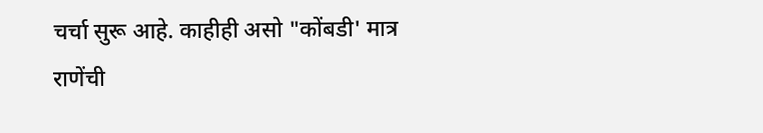चर्चा सुरू आहे. काहीही असो "कोंबडी' मात्र राणेंची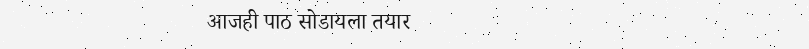आजही पाठ सोडायला तयार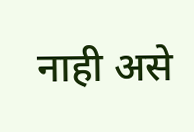नाही असे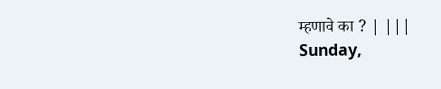म्हणावे का ? | |||
Sunday,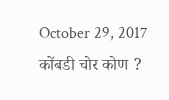October 29, 2017
कोंबडी चोर कोण ?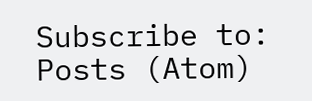Subscribe to:
Posts (Atom)